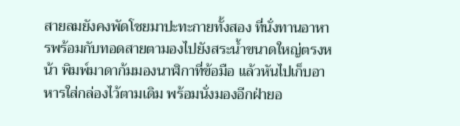สายลมยังคงพัดโชยมาปะทะกายทั้งสอง ที่นั่งทานอาหารพร้อมกับทอดสายตามองไปยังสระน้ำขนาดใหญ่ตรงหน้า พิมพ์มาดาก้มมองนาฬิกาที่ข้อมือ แล้วหันไปเก็บอาหารใส่กล่องไว้ตามเดิม พร้อมนั่งมองอีกฝ่ายอ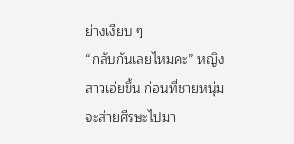ย่างเงียบ ๆ
“กลับกันเลยไหมคะ” หญิงสาวเอ่ยขึ้น ก่อนที่ชายหนุ่มจะส่ายศีรษะไปมา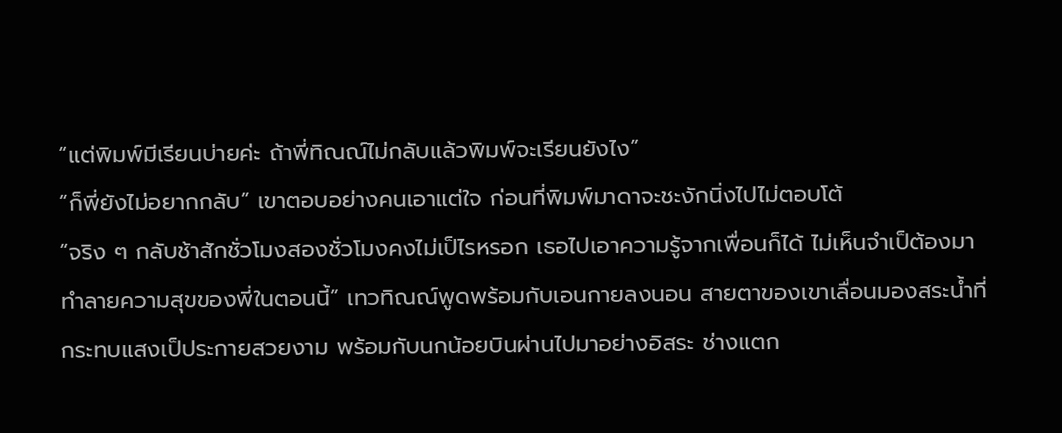“แต่พิมพ์มีเรียนบ่ายค่ะ ถ้าพี่ทิณณ์ไม่กลับแล้วพิมพ์จะเรียนยังไง”
“ก็พี่ยังไม่อยากกลับ” เขาตอบอย่างคนเอาแต่ใจ ก่อนที่พิมพ์มาดาจะชะงักนิ่งไปไม่ตอบโต้
“จริง ๆ กลับช้าสักชั่วโมงสองชั่วโมงคงไม่เป็ไรหรอก เธอไปเอาความรู้จากเพื่อนก็ได้ ไม่เห็นจำเป็ต้องมาทำลายความสุขของพี่ในตอนนี้” เทวทิณณ์พูดพร้อมกับเอนกายลงนอน สายตาของเขาเลื่อนมองสระน้ำที่กระทบแสงเป็ประกายสวยงาม พร้อมกับนกน้อยบินผ่านไปมาอย่างอิสระ ช่างแตก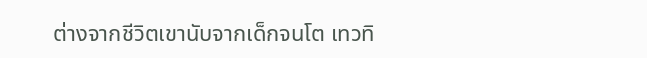ต่างจากชีวิตเขานับจากเด็กจนโต เทวทิ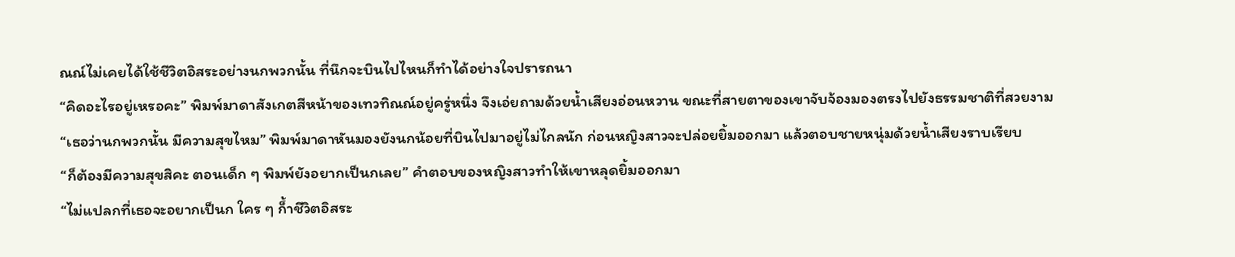ณณ์ไม่เคยได้ใช้ชีวิตอิสระอย่างนกพวกนั้น ที่นึกจะบินไปไหนก็ทำได้อย่างใจปรารถนา
“คิดอะไรอยู่เหรอคะ” พิมพ์มาดาสังเกตสีหน้าของเทวทิณณ์อยู่ครู่หนึ่ง จึงเอ่ยถามด้วยน้ำเสียงอ่อนหวาน ขณะที่สายตาของเขาจับจ้องมองตรงไปยังธรรมชาติที่สวยงาม
“เธอว่านกพวกนั้น มีความสุขไหม” พิมพ์มาดาหันมองยังนกน้อยที่บินไปมาอยู่ไม่ไกลนัก ก่อนหญิงสาวจะปล่อยยิ้มออกมา แล้วตอบชายหนุ่มด้วยน้ำเสียงราบเรียบ
“ก็ต้องมีความสุขสิคะ ตอนเด็ก ๆ พิมพ์ยังอยากเป็นกเลย” คำตอบของหญิงสาวทำให้เขาหลุดยิ้มออกมา
“ไม่แปลกที่เธอจะอยากเป็นก ใคร ๆ ก็้าชีวิตอิสระ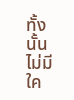ทั้งนั้น ไม่มีใค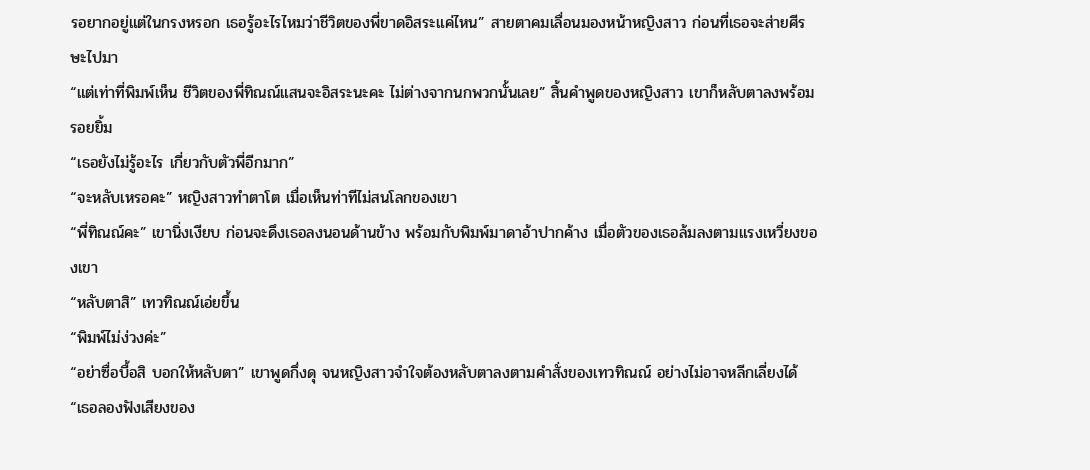รอยากอยู่แต่ในกรงหรอก เธอรู้อะไรไหมว่าชีวิตของพี่ขาดอิสระแค่ไหน” สายตาคมเลื่อนมองหน้าหญิงสาว ก่อนที่เธอจะส่ายศีรษะไปมา
“แต่เท่าที่พิมพ์เห็น ชีวิตของพี่ทิณณ์แสนจะอิสระนะคะ ไม่ต่างจากนกพวกนั้นเลย” สิ้นคำพูดของหญิงสาว เขาก็หลับตาลงพร้อมรอยยิ้ม
“เธอยังไม่รู้อะไร เกี่ยวกับตัวพี่อีกมาก”
“จะหลับเหรอคะ” หญิงสาวทำตาโต เมื่อเห็นท่าทีไม่สนโลกของเขา
“พี่ทิณณ์คะ” เขานิ่งเงียบ ก่อนจะดึงเธอลงนอนด้านข้าง พร้อมกับพิมพ์มาดาอ้าปากค้าง เมื่อตัวของเธอล้มลงตามแรงเหวี่ยงของเขา
“หลับตาสิ” เทวทิณณ์เอ่ยขึ้น
“พิมพ์ไม่ง่วงค่ะ”
“อย่าซื่อบื้อสิ บอกให้หลับตา” เขาพูดกึ่งดุ จนหญิงสาวจำใจต้องหลับตาลงตามคำสั่งของเทวทิณณ์ อย่างไม่อาจหลีกเลี่ยงได้
“เธอลองฟังเสียงของ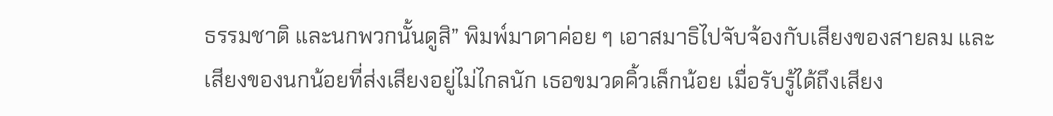ธรรมชาติ และนกพวกนั้นดูสิ” พิมพ์มาดาค่อย ๆ เอาสมาธิไปจับจ้องกับเสียงของสายลม และเสียงของนกน้อยที่ส่งเสียงอยู่ไม่ไกลนัก เธอขมวดคิ้วเล็กน้อย เมื่อรับรู้ได้ถึงเสียง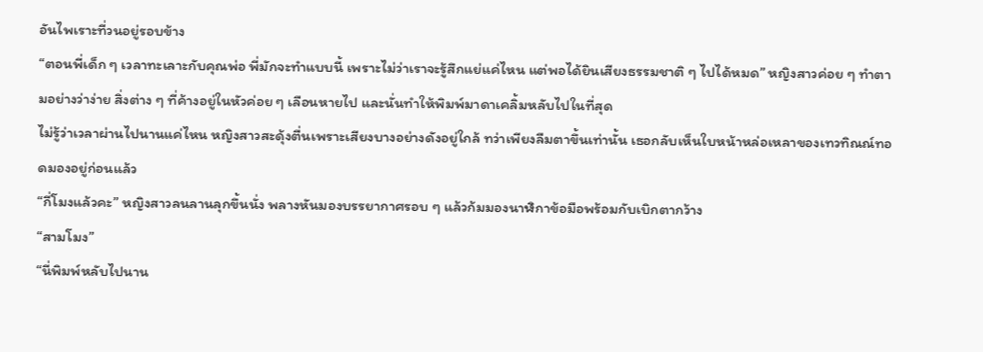อันไพเราะที่วนอยู่รอบข้าง
“ตอนพี่เด็ก ๆ เวลาทะเลาะกับคุณพ่อ พี่มักจะทำแบบนี้ เพราะไม่ว่าเราจะรู้สึกแย่แค่ไหน แต่พอได้ยินเสียงธรรมชาติ ๆ ไปได้หมด” หญิงสาวค่อย ๆ ทำตามอย่างว่าง่าย สิ่งต่าง ๆ ที่ค้างอยู่ในหัวค่อย ๆ เลือนหายไป และนั่นทำให้พิมพ์มาดาเคลิ้มหลับไปในที่สุด
ไม่รู้ว่าเวลาผ่านไปนานแค่ไหน หญิงสาวสะดุ้งตื่นเพราะเสียงบางอย่างดังอยู่ใกล้ ทว่าเพียงลืมตาขึ้นเท่านั้น เธอกลับเห็นใบหน้าหล่อเหลาของเทวทิณณ์ทอดมองอยู่ก่อนแล้ว
“กี่โมงแล้วคะ” หญิงสาวลนลานลุกขึ้นนั่ง พลางหันมองบรรยากาศรอบ ๆ แล้วก้มมองนาฬิกาข้อมือพร้อมกับเบิกตากว้าง
“สามโมง”
“นี่พิมพ์หลับไปนาน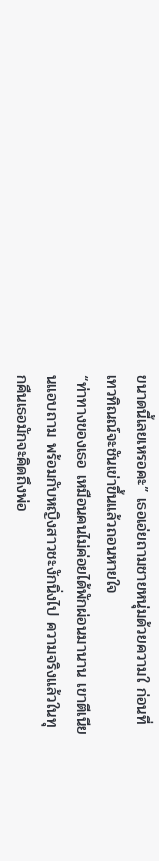ขนาดนี้เลยเหรอคะ” เธอเอ่ยถามชายหนุ่มด้วยความใ ก่อนที่เทวทิณณ์จะชันเข่าขึ้นแล้วถอนหายใจ
“ท่าทางของเธอ เหมือนคนไม่ค่อยได้พักผ่อนมานาน เขาตีเนียนแอบถาม พร้อมกับหญิงสาวชะงักนิ่งไป ความจริงแล้วในทุกคืนเธอมักจะคิดถึงพ่อ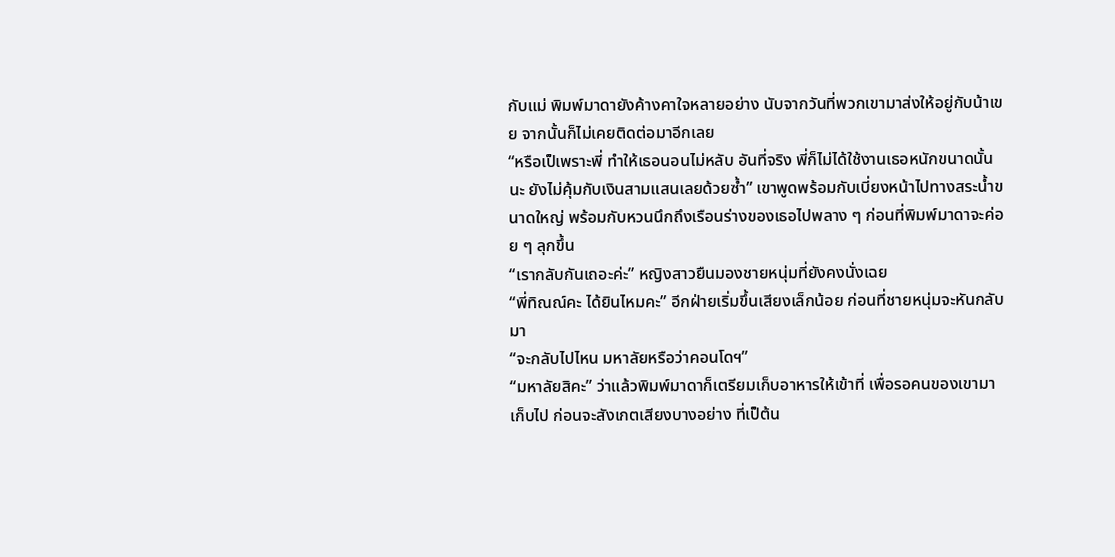กับแม่ พิมพ์มาดายังค้างคาใจหลายอย่าง นับจากวันที่พวกเขามาส่งให้อยู่กับน้าเขย จากนั้นก็ไม่เคยติดต่อมาอีกเลย
“หรือเป็เพราะพี่ ทำให้เธอนอนไม่หลับ อันที่จริง พี่ก็ไม่ได้ใช้งานเธอหนักขนาดนั้นนะ ยังไม่คุ้มกับเงินสามแสนเลยด้วยซ้ำ” เขาพูดพร้อมกับเบี่ยงหน้าไปทางสระน้ำขนาดใหญ่ พร้อมกับหวนนึกถึงเรือนร่างของเธอไปพลาง ๆ ก่อนที่พิมพ์มาดาจะค่อย ๆ ลุกขึ้น
“เรากลับกันเถอะค่ะ” หญิงสาวยืนมองชายหนุ่มที่ยังคงนั่งเฉย
“พี่ทิณณ์คะ ได้ยินไหมคะ” อีกฝ่ายเริ่มขึ้นเสียงเล็กน้อย ก่อนที่ชายหนุ่มจะหันกลับมา
“จะกลับไปไหน มหาลัยหรือว่าคอนโดฯ”
“มหาลัยสิคะ” ว่าแล้วพิมพ์มาดาก็เตรียมเก็บอาหารให้เข้าที่ เพื่อรอคนของเขามาเก็บไป ก่อนจะสังเกตเสียงบางอย่าง ที่เป็ต้น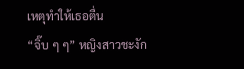เหตุทำให้เธอตื่น
“จิ๊บ ๆ ๆ” หญิงสาวชะงัก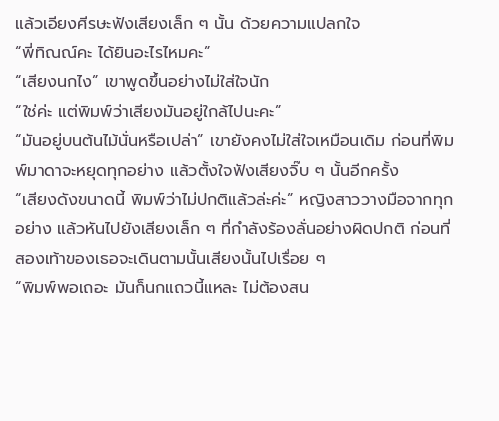แล้วเอียงศีรษะฟังเสียงเล็ก ๆ นั้น ด้วยความแปลกใจ
“พี่ทิณณ์คะ ได้ยินอะไรไหมคะ”
“เสียงนกไง” เขาพูดขึ้นอย่างไม่ใส่ใจนัก
“ใช่ค่ะ แต่พิมพ์ว่าเสียงมันอยู่ใกล้ไปนะคะ”
“มันอยู่บนต้นไม้นั่นหรือเปล่า” เขายังคงไม่ใส่ใจเหมือนเดิม ก่อนที่พิมพ์มาดาจะหยุดทุกอย่าง แล้วตั้งใจฟังเสียงจิ๊บ ๆ นั้นอีกครั้ง
“เสียงดังขนาดนี้ พิมพ์ว่าไม่ปกติแล้วล่ะค่ะ” หญิงสาววางมือจากทุกอย่าง แล้วหันไปยังเสียงเล็ก ๆ ที่กำลังร้องลั่นอย่างผิดปกติ ก่อนที่สองเท้าของเธอจะเดินตามนั้นเสียงนั้นไปเรื่อย ๆ
“พิมพ์พอเถอะ มันก็นกแถวนี้แหละ ไม่ต้องสน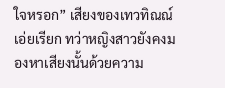ใจหรอก” เสียงของเทวทิณณ์เอ่ยเรียก ทว่าหญิงสาวยังคงมองหาเสียงนั้นด้วยความ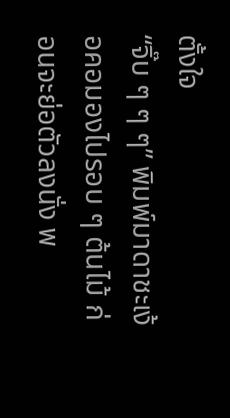ตั้งใจ
“จิ๊บ ๆ ๆ ๆ” พิมพ์มาดาชะเง้อคอมองไปรอบ ๆ ต้นไม้ ก่อนจะย่อตัวลงนั่ง พ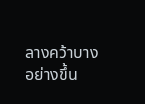ลางคว้าบางอย่างขึ้น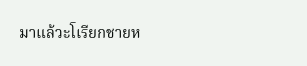มาแล้วะโเรียกชายห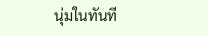นุ่มในทันที